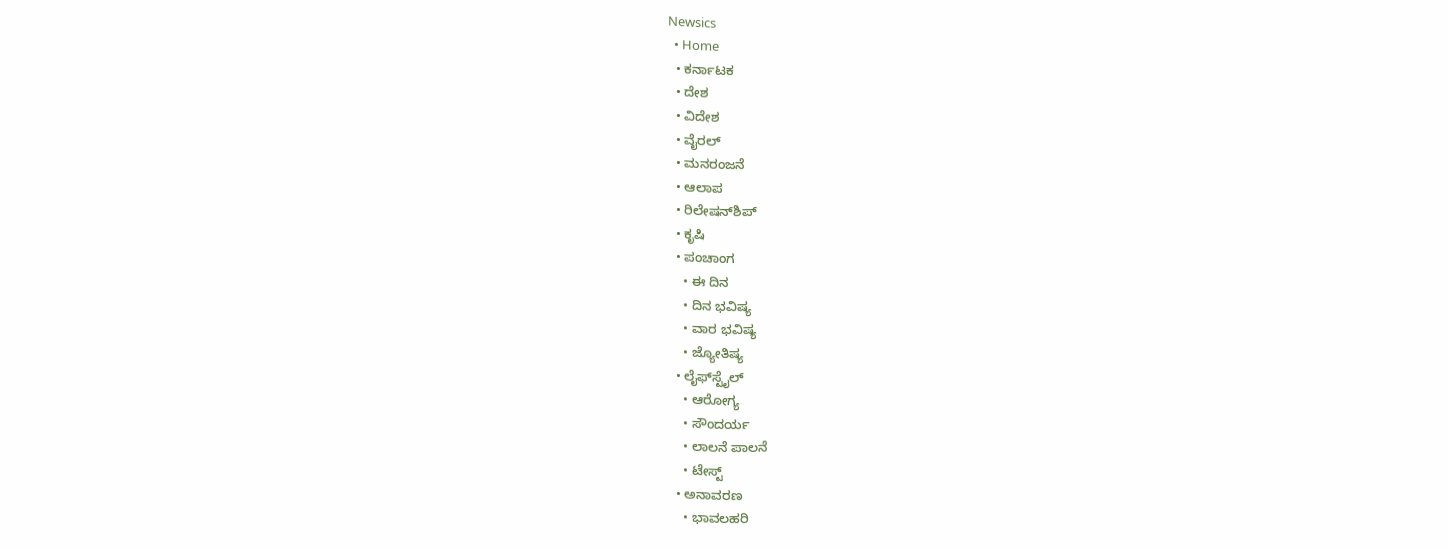Newsics
  • Home
  • ಕರ್ನಾಟಕ
  • ದೇಶ
  • ವಿದೇಶ
  • ವೈರಲ್
  • ಮನರಂಜನೆ
  • ಆಲಾಪ
  • ರಿಲೇಷನ್‌ಶಿಪ್
  • ಕೃಷಿ
  • ಪಂಚಾಂಗ
    • ಈ ದಿನ
    • ದಿನ ಭವಿಷ್ಯ
    • ವಾರ ಭವಿಷ್ಯ
    • ಜ್ಯೋತಿಷ್ಯ
  • ಲೈಫ್‌ಸ್ಟೈಲ್
    • ಆರೋಗ್ಯ
    • ಸೌಂದರ್ಯ
    • ಲಾಲನೆ ಪಾಲನೆ
    • ಟೇಸ್ಟ್
  • ಅನಾವರಣ
    • ಭಾವಲಹರಿ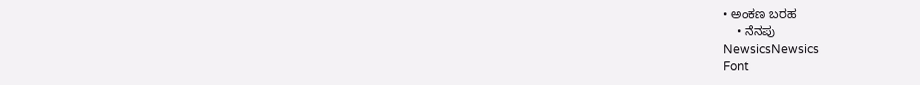• ಅಂಕಣ ಬರಹ
    • ನೆನಪು
NewsicsNewsics
Font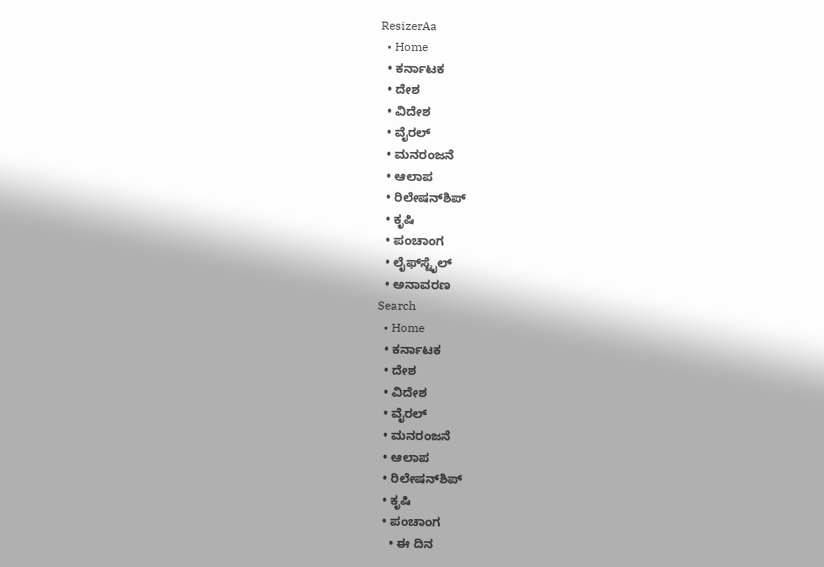ResizerAa
  • Home
  • ಕರ್ನಾಟಕ
  • ದೇಶ
  • ವಿದೇಶ
  • ವೈರಲ್
  • ಮನರಂಜನೆ
  • ಆಲಾಪ
  • ರಿಲೇಷನ್‌ಶಿಪ್
  • ಕೃಷಿ
  • ಪಂಚಾಂಗ
  • ಲೈಫ್‌ಸ್ಟೈಲ್
  • ಅನಾವರಣ
Search
  • Home
  • ಕರ್ನಾಟಕ
  • ದೇಶ
  • ವಿದೇಶ
  • ವೈರಲ್
  • ಮನರಂಜನೆ
  • ಆಲಾಪ
  • ರಿಲೇಷನ್‌ಶಿಪ್
  • ಕೃಷಿ
  • ಪಂಚಾಂಗ
    • ಈ ದಿನ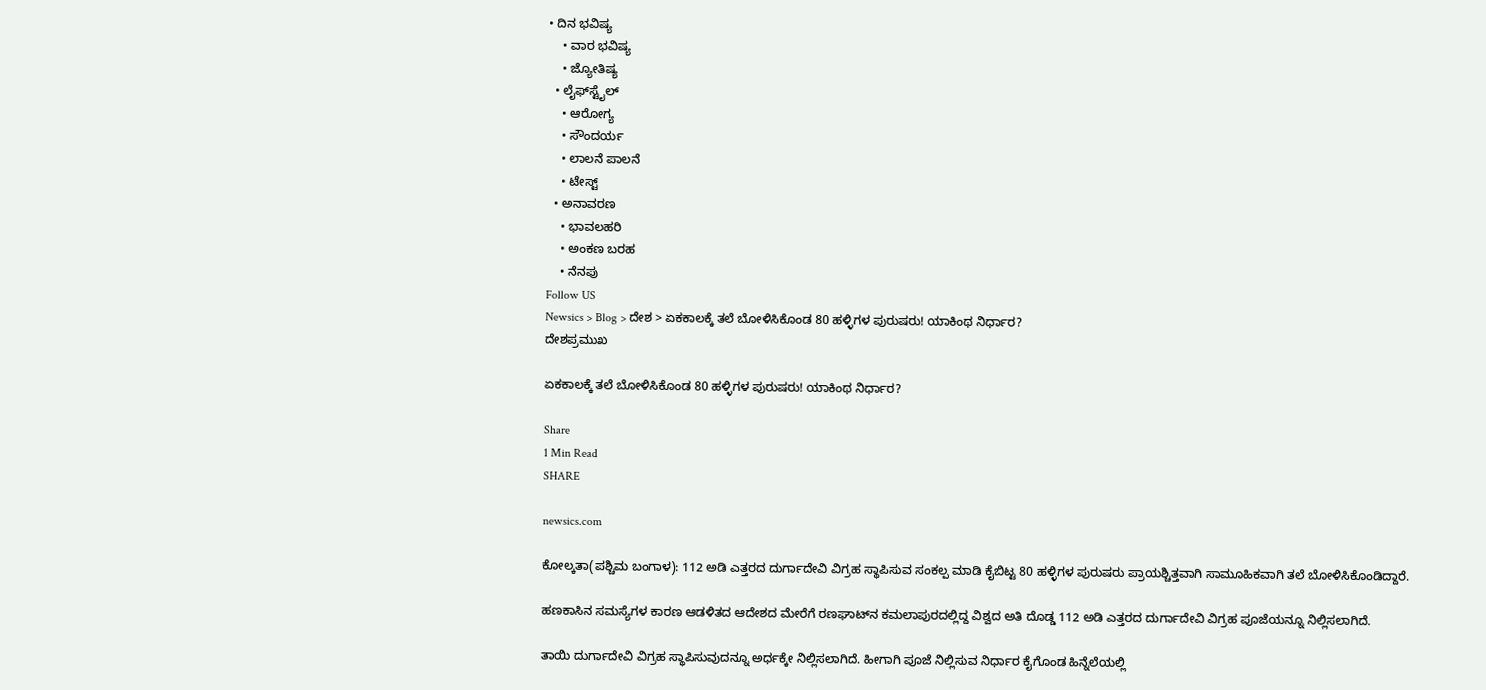• ದಿನ ಭವಿಷ್ಯ
    • ವಾರ ಭವಿಷ್ಯ
    • ಜ್ಯೋತಿಷ್ಯ
  • ಲೈಫ್‌ಸ್ಟೈಲ್
    • ಆರೋಗ್ಯ
    • ಸೌಂದರ್ಯ
    • ಲಾಲನೆ ಪಾಲನೆ
    • ಟೇಸ್ಟ್
  • ಅನಾವರಣ
    • ಭಾವಲಹರಿ
    • ಅಂಕಣ ಬರಹ
    • ನೆನಪು
Follow US
Newsics > Blog > ದೇಶ > ಏಕಕಾಲಕ್ಕೆ ತಲೆ ಬೋಳಿಸಿಕೊಂಡ 80 ಹಳ್ಳಿಗಳ ಪುರುಷರು! ಯಾಕಿಂಥ ನಿರ್ಧಾರ?
ದೇಶಪ್ರಮುಖ

ಏಕಕಾಲಕ್ಕೆ ತಲೆ ಬೋಳಿಸಿಕೊಂಡ 80 ಹಳ್ಳಿಗಳ ಪುರುಷರು! ಯಾಕಿಂಥ ನಿರ್ಧಾರ?

Share
1 Min Read
SHARE

newsics.com

ಕೋಲ್ಕತಾ(ಪಶ್ಚಿಮ ಬಂಗಾಳ): 112 ಅಡಿ ಎತ್ತರದ ದುರ್ಗಾದೇವಿ ವಿಗ್ರಹ ಸ್ಥಾಪಿಸುವ ಸಂಕಲ್ಪ ಮಾಡಿ ಕೈಬಿಟ್ಟ 80 ಹಳ್ಳಿಗಳ ಪುರುಷರು ಪ್ರಾಯಶ್ಚಿತ್ತವಾಗಿ ಸಾಮೂಹಿಕವಾಗಿ ತಲೆ ಬೋಳಿಸಿಕೊಂಡಿದ್ದಾರೆ.

ಹಣಕಾಸಿನ ಸಮಸ್ಯೆಗಳ ಕಾರಣ ಆಡಳಿತದ ಆದೇಶದ ಮೇರೆಗೆ ರಣಘಾಟ್‌ನ ಕಮಲಾಪುರದಲ್ಲಿದ್ದ ವಿಶ್ವದ ಅತಿ ದೊಡ್ಡ 112 ಅಡಿ ಎತ್ತರದ ದುರ್ಗಾದೇವಿ ವಿಗ್ರಹ ಪೂಜೆಯನ್ನೂ ನಿಲ್ಲಿಸಲಾಗಿದೆ.

ತಾಯಿ ದುರ್ಗಾದೇವಿ ವಿಗ್ರಹ ಸ್ಥಾಪಿಸುವುದನ್ನೂ ಅರ್ಧಕ್ಕೇ ನಿಲ್ಲಿಸಲಾಗಿದೆ. ಹೀಗಾಗಿ ಪೂಜೆ ನಿಲ್ಲಿಸುವ ನಿರ್ಧಾರ ಕೈಗೊಂಡ ಹಿನ್ನೆಲೆಯಲ್ಲಿ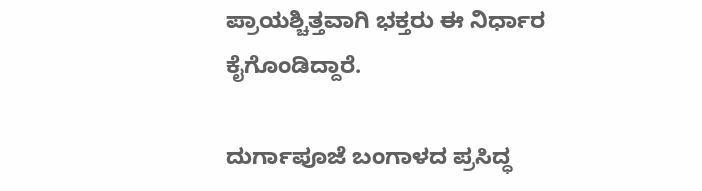ಪ್ರಾಯಶ್ಚಿತ್ತವಾಗಿ ಭಕ್ತರು ಈ ನಿರ್ಧಾರ ಕೈಗೊಂಡಿದ್ದಾರೆ.

ದುರ್ಗಾಪೂಜೆ ಬಂಗಾಳದ ಪ್ರಸಿದ್ಧ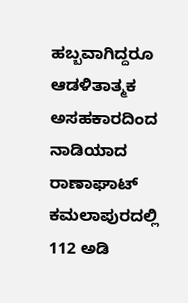ಹಬ್ಬವಾಗಿದ್ದರೂ ಆಡಳಿತಾತ್ಮಕ ಅಸಹಕಾರದಿಂದ ನಾಡಿಯಾದ ರಾಣಾಘಾಟ್ ಕಮಲಾಪುರದಲ್ಲಿ 112 ಅಡಿ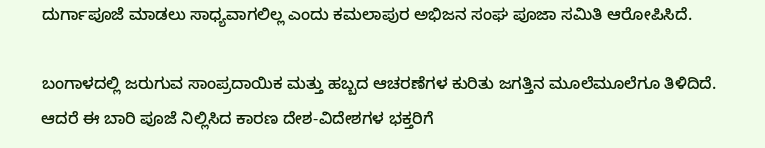ದುರ್ಗಾಪೂಜೆ ಮಾಡಲು ಸಾಧ್ಯವಾಗಲಿಲ್ಲ ಎಂದು ಕಮಲಾಪುರ ಅಭಿಜನ ಸಂಘ ಪೂಜಾ ಸಮಿತಿ ಆರೋಪಿಸಿದೆ.

ಬಂಗಾಳದಲ್ಲಿ ಜರುಗುವ ಸಾಂಪ್ರದಾಯಿಕ ಮತ್ತು ಹಬ್ಬದ ಆಚರಣೆಗಳ ಕುರಿತು ಜಗತ್ತಿನ ಮೂಲೆಮೂಲೆಗೂ ತಿಳಿದಿದೆ. ಆದರೆ ಈ ಬಾರಿ ಪೂಜೆ ನಿಲ್ಲಿಸಿದ ಕಾರಣ ದೇಶ-ವಿದೇಶಗಳ ಭಕ್ತರಿಗೆ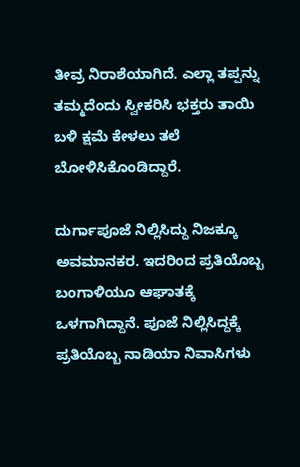ತೀವ್ರ ನಿರಾಶೆಯಾಗಿದೆ. ಎಲ್ಲಾ ತಪ್ಪನ್ನು ತಮ್ಮದೆಂದು ಸ್ವೀಕರಿಸಿ ಭಕ್ತರು ತಾಯಿ ಬಳಿ ಕ್ಷಮೆ ಕೇಳಲು ತಲೆ ಬೋಳಿಸಿಕೊಂಡಿದ್ದಾರೆ.

ದುರ್ಗಾಪೂಜೆ ನಿಲ್ಲಿಸಿದ್ದು ನಿಜಕ್ಕೂ ಅವಮಾನಕರ. ಇದರಿಂದ ಪ್ರತಿಯೊಬ್ಬ ಬಂಗಾಳಿಯೂ ಆಘಾತಕ್ಕೆ ಒಳಗಾಗಿದ್ದಾನೆ. ಪೂಜೆ ನಿಲ್ಲಿಸಿದ್ದಕ್ಕೆ ಪ್ರತಿಯೊಬ್ಬ ನಾಡಿಯಾ ನಿವಾಸಿಗಳು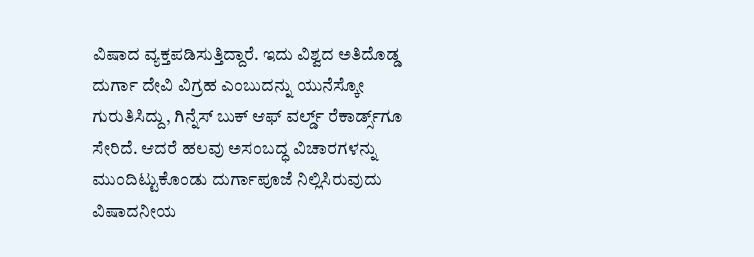ವಿಷಾದ ವ್ಯಕ್ತಪಡಿಸುತ್ತಿದ್ದಾರೆ. ಇದು ವಿಶ್ವದ ಅತಿದೊಡ್ಡ ದುರ್ಗಾ ದೇವಿ ವಿಗ್ರಹ ಎಂಬುದನ್ನು ಯುನೆಸ್ಕೋ ಗುರುತಿಸಿದ್ದು, ಗಿನ್ನೆಸ್ ಬುಕ್ ಆಫ್ ವರ್ಲ್ಡ್ ರೆಕಾರ್ಡ್ಸ್‌ಗೂ ಸೇರಿದೆ. ಆದರೆ ಹಲವು ಅಸಂಬದ್ಧ ವಿಚಾರಗಳನ್ನು ಮುಂದಿಟ್ಟುಕೊಂಡು ದುರ್ಗಾಪೂಜೆ ನಿಲ್ಲಿಸಿರುವುದು ವಿಷಾದನೀಯ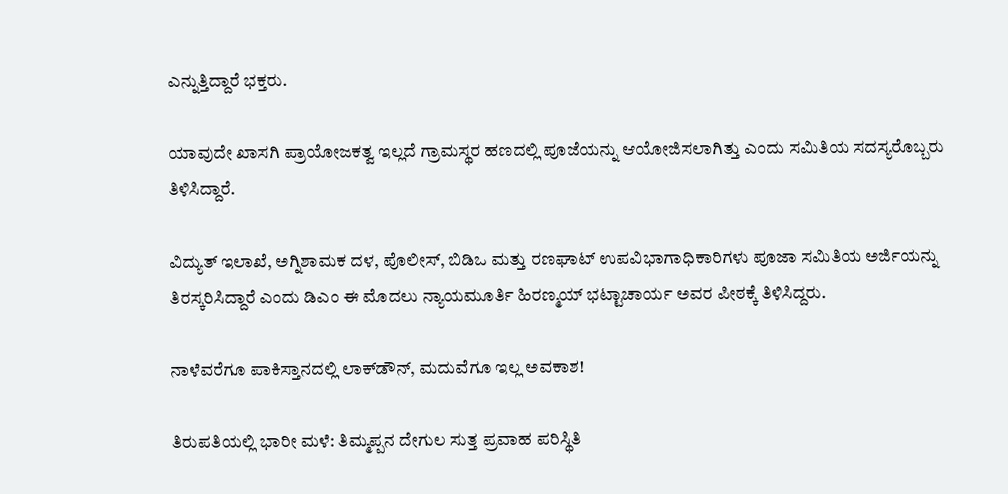ಎನ್ನುತ್ತಿದ್ದಾರೆ ಭಕ್ತರು.

ಯಾವುದೇ ಖಾಸಗಿ ಪ್ರಾಯೋಜಕತ್ವ ಇಲ್ಲದೆ ಗ್ರಾಮಸ್ಥರ ಹಣದಲ್ಲಿ ಪೂಜೆಯನ್ನು ಆಯೋಜಿಸಲಾಗಿತ್ತು ಎಂದು ಸಮಿತಿಯ ಸದಸ್ಯರೊಬ್ಬರು ತಿಳಿಸಿದ್ದಾರೆ.

ವಿದ್ಯುತ್ ಇಲಾಖೆ, ಅಗ್ನಿಶಾಮಕ ದಳ, ಪೊಲೀಸ್, ಬಿಡಿಒ ಮತ್ತು ರಣಘಾಟ್ ಉಪವಿಭಾಗಾಧಿಕಾರಿಗಳು ಪೂಜಾ ಸಮಿತಿಯ ಅರ್ಜಿಯನ್ನು ತಿರಸ್ಕರಿಸಿದ್ದಾರೆ ಎಂದು ಡಿಎಂ ಈ ಮೊದಲು ನ್ಯಾಯಮೂರ್ತಿ ಹಿರಣ್ಮಯ್ ಭಟ್ಟಾಚಾರ್ಯ ಅವರ ಪೀಠಕ್ಕೆ ತಿಳಿಸಿದ್ದರು.

ನಾಳೆವರೆಗೂ ಪಾಕಿಸ್ತಾನದಲ್ಲಿ ಲಾಕ್‌ಡೌನ್, ಮದುವೆಗೂ ಇಲ್ಲ‌ ಅವಕಾಶ!

ತಿರುಪತಿಯಲ್ಲಿ ಭಾರೀ‌ ಮಳೆ: ತಿಮ್ಮಪ್ಪನ ದೇಗುಲ ಸುತ್ತ ಪ್ರವಾಹ ಪರಿಸ್ಥಿತಿ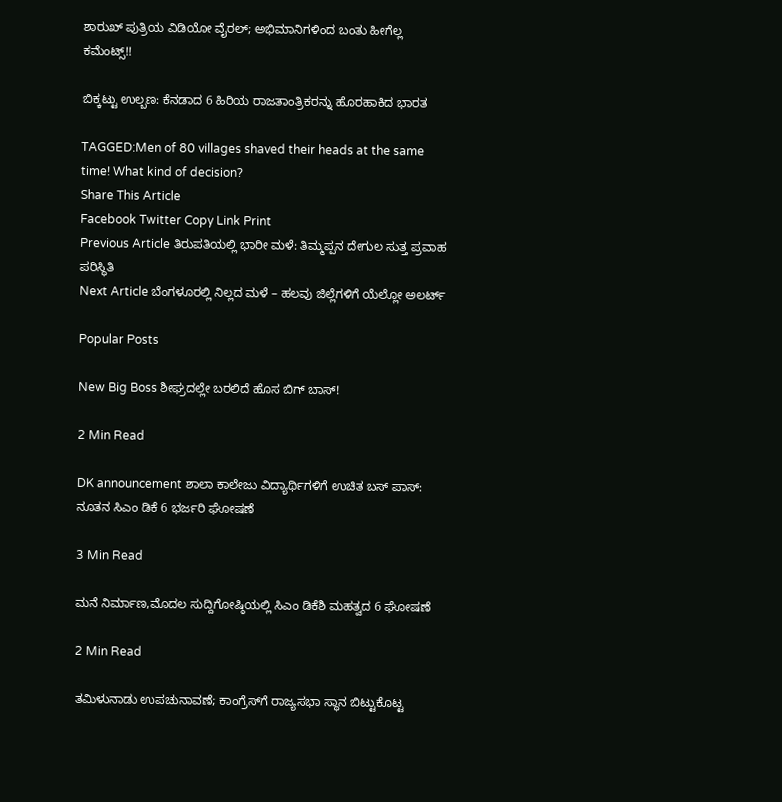ಶಾರುಖ್ ಪುತ್ರಿಯ ವಿಡಿಯೋ ವೈರಲ್; ಅಭಿಮಾನಿಗಳಿಂದ ಬಂತು ಹೀಗೆಲ್ಲ ಕಮೆಂಟ್ಸ್!!

ಬಿಕ್ಕಟ್ಟು ಉಲ್ಬಣ: ಕೆನಡಾದ 6 ಹಿರಿಯ ರಾಜತಾಂತ್ರಿಕರನ್ನು ಹೊರಹಾಕಿದ ಭಾರತ

TAGGED:Men of 80 villages shaved their heads at the same time! What kind of decision?
Share This Article
Facebook Twitter Copy Link Print
Previous Article ತಿರುಪತಿಯಲ್ಲಿ ಭಾರೀ‌ ಮಳೆ: ತಿಮ್ಮಪ್ಪನ ದೇಗುಲ ಸುತ್ತ ಪ್ರವಾಹ ಪರಿಸ್ಥಿತಿ
Next Article ಬೆಂಗಳೂರಲ್ಲಿ ನಿಲ್ಲದ ಮಳೆ – ಹಲವು ಜಿಲ್ಲೆಗಳಿಗೆ ಯೆಲ್ಲೋ ಅಲರ್ಟ್

Popular Posts

New Big Boss ಶೀಘ್ರದಲ್ಲೇ ಬರಲಿದೆ ಹೊಸ ಬಿಗ್ ಬಾಸ್!

2 Min Read

DK announcement ಶಾಲಾ ಕಾಲೇಜು ವಿದ್ಯಾರ್ಥಿಗಳಿಗೆ ಉಚಿತ ಬಸ್ ಪಾಸ್: ನೂತನ ಸಿಎಂ ಡಿಕೆ 6 ಭರ್ಜರಿ ಘೋಷಣೆ

3 Min Read

ಮನೆ ನಿರ್ಮಾಣ,ಮೊದಲ ಸುದ್ದಿಗೋಷ್ಠಿಯಲ್ಲಿ ಸಿಎಂ ಡಿಕೆಶಿ ಮಹತ್ವದ 6 ಘೋಷಣೆ

2 Min Read

ತಮಿಳುನಾಡು ಉಪಚುನಾವಣೆ; ಕಾಂಗ್ರೆಸ್‌ಗೆ ರಾಜ್ಯಸಭಾ ಸ್ಥಾನ ಬಿಟ್ಟುಕೊಟ್ಟ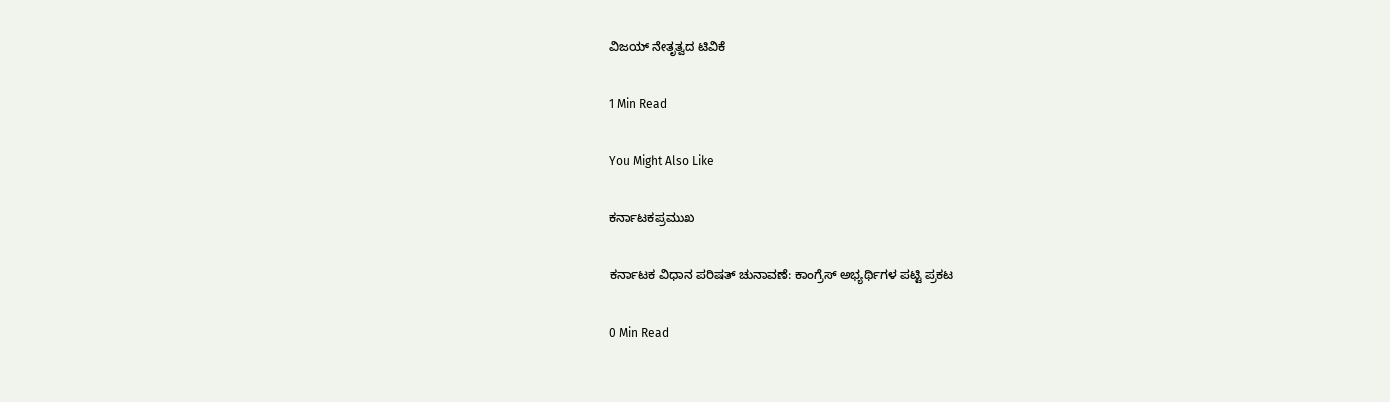ವಿಜಯ್ ನೇತೃತ್ವದ ಟಿವಿಕೆ

1 Min Read

You Might Also Like

ಕರ್ನಾಟಕಪ್ರಮುಖ

ಕರ್ನಾಟಕ ವಿಧಾನ ಪರಿಷತ್ ಚುನಾವಣೆ: ಕಾಂಗ್ರೆಸ್ ಅಭ್ಯರ್ಥಿಗಳ ಪಟ್ಟಿ ಪ್ರಕಟ

0 Min Read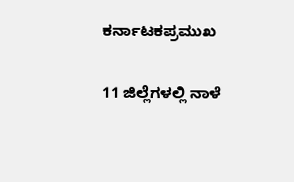ಕರ್ನಾಟಕಪ್ರಮುಖ

11 ಜಿಲ್ಲೆಗಳಲ್ಲಿ ನಾಳೆ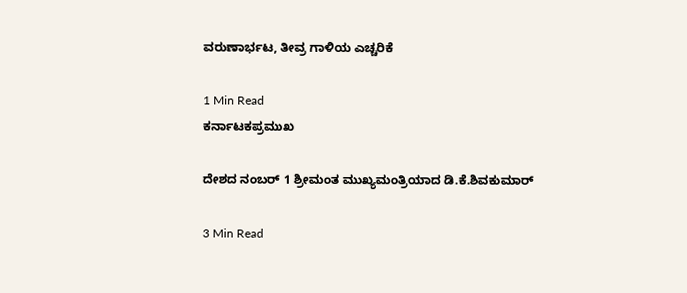ವರುಣಾರ್ಭಟ, ತೀವ್ರ ಗಾಳಿಯ ಎಚ್ಚರಿಕೆ

1 Min Read
ಕರ್ನಾಟಕಪ್ರಮುಖ

ದೇಶದ ನಂಬರ್‌ 1 ಶ್ರೀಮಂತ ಮುಖ್ಯಮಂತ್ರಿಯಾದ ಡಿ.ಕೆ.ಶಿವಕುಮಾರ್‌

3 Min Read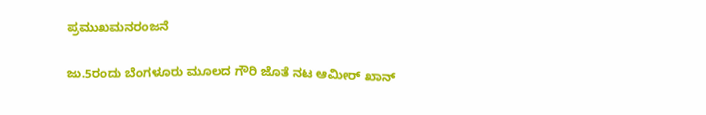ಪ್ರಮುಖಮನರಂಜನೆ

ಜು.5ರಂದು ಬೆಂಗಳೂರು ಮೂಲದ ಗೌರಿ ಜೊತೆ ನಟ ಆಮೀ‌ರ್ ಖಾನ್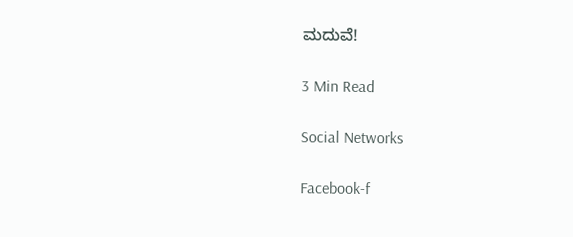ಮದುವೆ!

3 Min Read

Social Networks

Facebook-f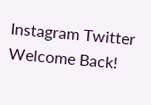Instagram Twitter
Welcome Back!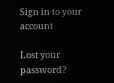Sign in to your account

Lost your password?